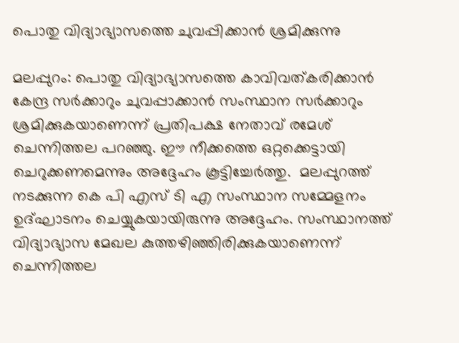പൊതു വിദ്യാഭ്യാസത്തെ ചുവപ്പിക്കാന്‍ ശ്രമിക്കുന്നു

മലപ്പുറം: പൊതു വിദ്യാഭ്യാസത്തെ കാവിവത്കരിക്കാന്‍ കേന്ദ്ര സര്‍ക്കാറും ചുവപ്പാക്കാന്‍ സംസ്ഥാന സര്‍ക്കാറും ശ്രമിക്കുകയാണെന്ന് പ്രതിപക്ഷ നേതാവ് രമേശ് ചെന്നിത്തല പറഞ്ഞു. ഈ നീക്കത്തെ ഒറ്റക്കെട്ടായി ചെറുക്കണമെന്നും അദ്ദേഹം കൂട്ടിച്ചേര്‍ത്തു.  മലപ്പുറത്ത് നടക്കുന്ന കെ പി എസ് ടി എ സംസ്ഥാന സമ്മേളനം ഉദ്ഘാടനം ചെയ്യുകയായിരുന്നു അദ്ദേഹം. സംസ്ഥാനത്ത് വിദ്യാഭ്യാസ മേഖല കുത്തഴിഞ്ഞിരിക്കുകയാണെന്ന് ചെന്നിത്തല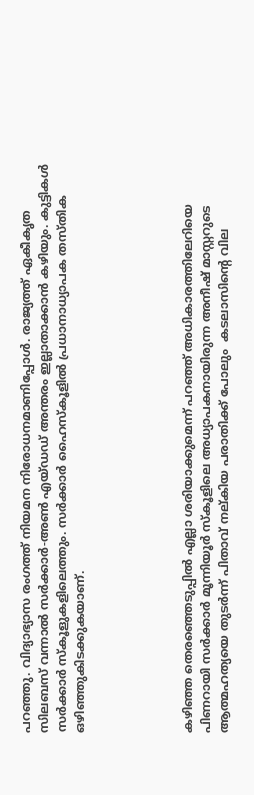പറഞ്ഞു. വിദ്യാഭ്യാസ രംഗത്ത് നിയമന നിരോധനമാണിപ്പോള്‍. രാജ്യത്ത് ഏകീകൃത സിലബസ് വന്നാല്‍ സര്‍ക്കാര്‍-അണ്‍ എയ്ഡഡ് അന്തരം ഇല്ലാതാക്കാന്‍ കഴിയും. കുട്ടികള്‍ സര്‍ക്കാര്‍ സ്‌കൂളുകളിലെത്തും. സര്‍ക്കാര്‍ ഹൈസ്‌കൂളില്‍ പ്രധാനാധ്യാപക തസ്തിക ഒഴിഞ്ഞുകിടക്കുകയാണ്.





കഴിഞ്ഞ തെരഞ്ഞെടുപ്പില്‍ എല്ലാ ശരിയാക്കുമെന്ന് പറഞ്ഞ് അധികാരത്തിലേറിയെ പിണറായി സര്‍ക്കാര്‍ മൂന്നിയൂര്‍ സ്‌കൂളിലെ അധ്യാപകനായിരുന്ന അനീഷ് മാസ്റ്ററുടെ ആത്മഹത്യയെ തുടര്‍ന്ന് പിതാവ് നല്കിയ പരാതിക്ക് പോലും  കടലാസിന്റെ വില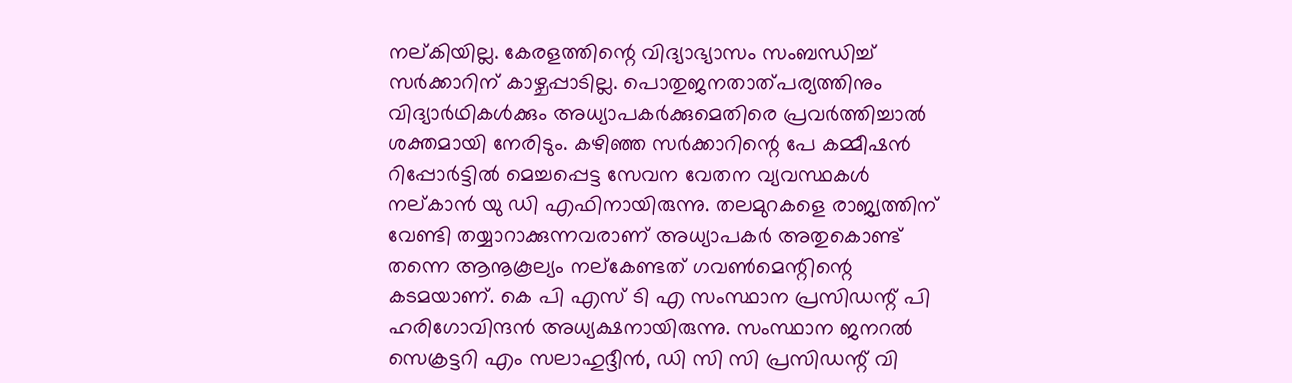നല്കിയില്ല. കേരളത്തിന്റെ വിദ്യാഭ്യാസം സംബന്ധിച്ച് സര്‍ക്കാറിന് കാഴ്ചപ്പാടില്ല. പൊതുജനതാത്പര്യത്തിനും വിദ്യാര്‍ഥികള്‍ക്കും അധ്യാപകര്‍ക്കുമെതിരെ പ്രവര്‍ത്തിച്ചാല്‍ ശക്തമായി നേരിടും. കഴിഞ്ഞ സര്‍ക്കാറിന്റെ പേ കമ്മീഷന്‍ റിപ്പോര്‍ട്ടില്‍ മെച്ചപ്പെട്ട സേവന വേതന വ്യവസ്ഥകള്‍ നല്കാന്‍ യു ഡി എഫിനായിരുന്നു. തലമുറകളെ രാജ്യത്തിന് വേണ്ടി തയ്യാറാക്കുന്നവരാണ് അധ്യാപകര്‍ അതുകൊണ്ട് തന്നെ ആനൂകൂല്യം നല്‌കേണ്ടത് ഗവണ്‍മെന്റിന്റെ കടമയാണ്. കെ പി എസ് ടി എ സംസ്ഥാന പ്രസിഡന്റ് പി ഹരിഗോവിന്ദന്‍ അധ്യക്ഷനായിരുന്നു. സംസ്ഥാന ജനറല്‍ സെക്രട്ടറി എം സലാഹുദ്ദീന്‍, ഡി സി സി പ്രസിഡന്റ് വി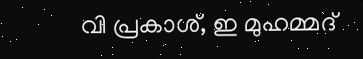വി പ്രകാശ്, ഇ മുഹമ്മദ്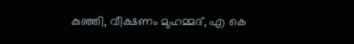കുഞ്ഞി, വീക്ഷണം മുഹമ്മദ്, എ കെ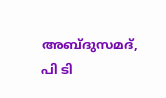അബ്ദുസമദ്, പി ടി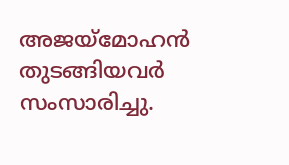അജയ്‌മോഹന്‍ തുടങ്ങിയവര്‍ സംസാരിച്ചു.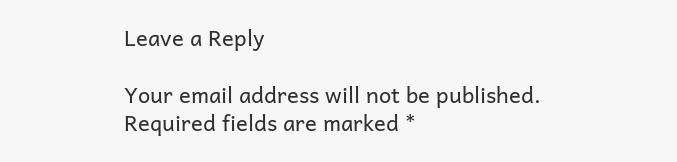Leave a Reply

Your email address will not be published. Required fields are marked *